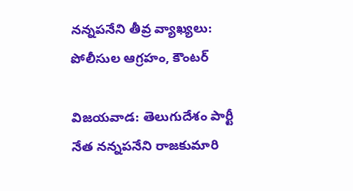నన్నపనేని తీవ్ర వ్యాఖ్యలు: పోలీసుల ఆగ్రహం, కౌంటర్

విజయవాడ: తెలుగుదేశం పార్టీ నేత నన్నపనేని రాజకుమారి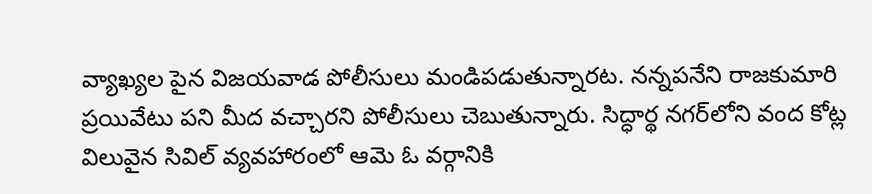వ్యాఖ్యల పైన విజయవాడ పోలీసులు మండిపడుతున్నారట. నన్నపనేని రాజకుమారి ప్రయివేటు పని మీద వచ్చారని పోలీసులు చెబుతున్నారు. సిద్ధార్థ నగర్‌లోని వంద కోట్ల విలువైన సివిల్ వ్యవహారంలో ఆమె ఓ వర్గానికి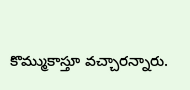కొమ్ముకాస్తూ వచ్చారన్నారు.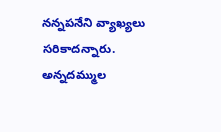నన్నపనేని వ్యాఖ్యలు సరికాదన్నారు. అన్నదమ్ముల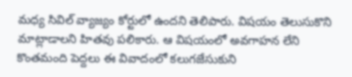మధ్య సివిల్ వ్యాజ్యం కోర్టులో ఉందని తెలిపారు. విషయం తెలుసుకొని మాట్లాడాలని హితవు పలికారు. ఆ విషయంలో అవగాహన లేని కొంతమంది పెద్దలు ఈ వివాదంలో కలుగజేసుకుని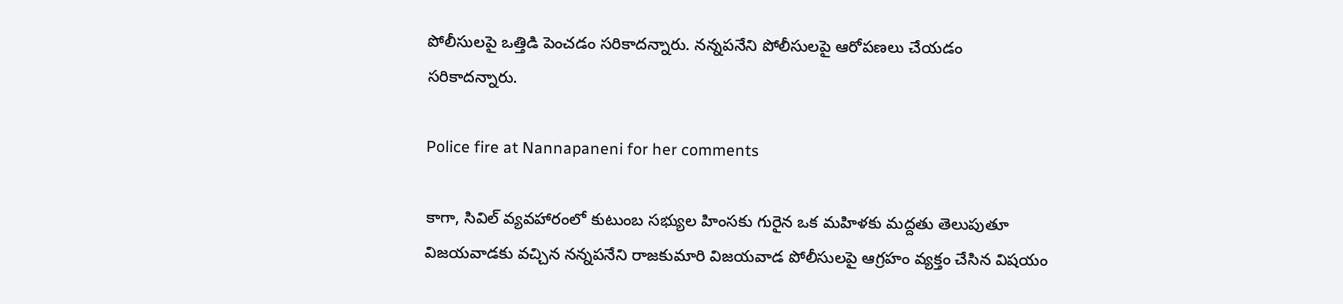పోలీసులపై ఒత్తిడి పెంచడం సరికాదన్నారు. నన్నపనేని పోలీసులపై ఆరోపణలు చేయడం సరికాదన్నారు.

Police fire at Nannapaneni for her comments

కాగా, సివిల్ వ్యవహారంలో కుటుంబ సభ్యుల హింసకు గురైన ఒక మహిళకు మద్దతు తెలుపుతూ విజయవాడకు వచ్చిన నన్నపనేని రాజకుమారి విజయవాడ పోలీసులపై ఆగ్రహం వ్యక్తం చేసిన విషయం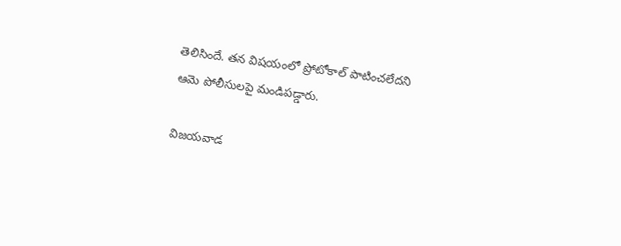తెలిసిందే. తన విషయంలో ప్రోటోకాల్ పాటించలేదని ఆమె పోలీసులపై మండిపడ్డారు.

విజయవాడ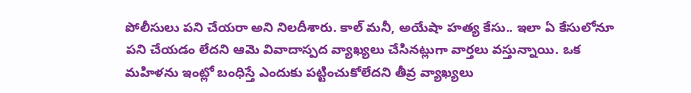పోలీసులు పని చేయరా అని నిలదీశారు. కాల్ మనీ, అయేషా హత్య కేసు.. ఇలా ఏ కేసులోనూ పని చేయడం లేదని ఆమె వివాదాస్పద వ్యాఖ్యలు చేసినట్లుగా వార్తలు వస్తున్నాయి. ఒక మహిళను ఇంట్లో బంధిస్తే ఎందుకు పట్టించుకోలేదని తీవ్ర వ్యాఖ్యలు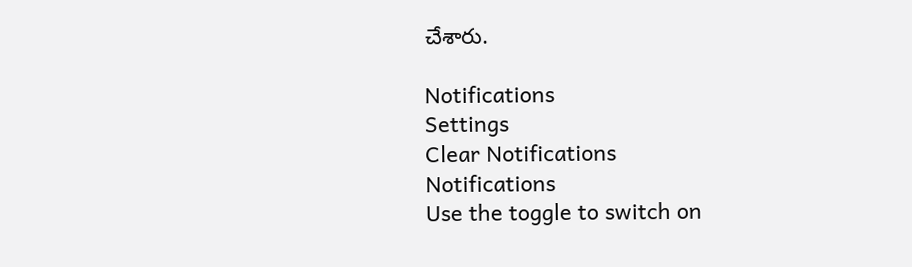చేశారు.

Notifications
Settings
Clear Notifications
Notifications
Use the toggle to switch on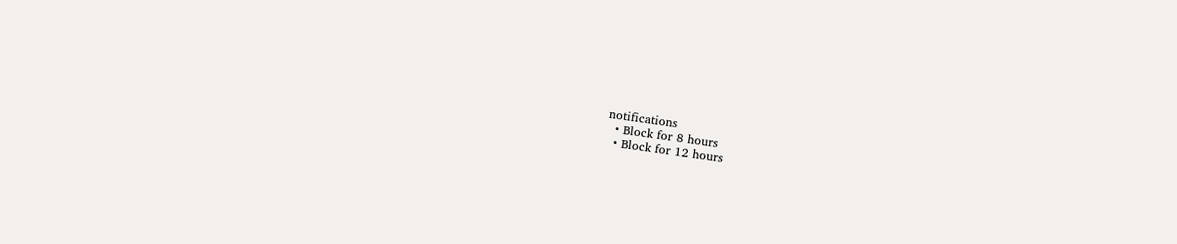notifications
  • Block for 8 hours
  • Block for 12 hours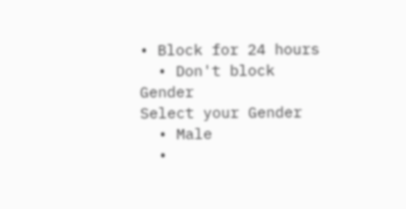• Block for 24 hours
  • Don't block
Gender
Select your Gender
  • Male
  •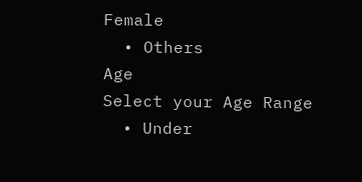Female
  • Others
Age
Select your Age Range
  • Under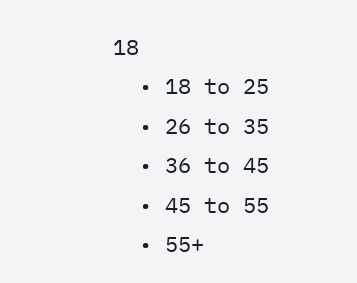18
  • 18 to 25
  • 26 to 35
  • 36 to 45
  • 45 to 55
  • 55+